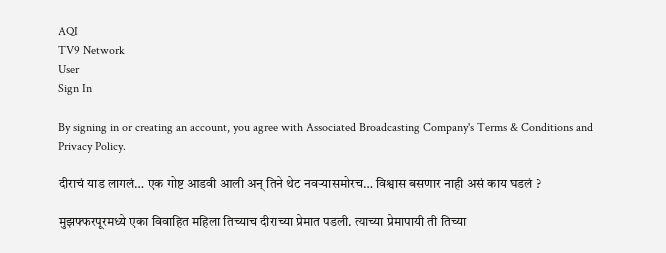AQI
TV9 Network
User
Sign In

By signing in or creating an account, you agree with Associated Broadcasting Company's Terms & Conditions and Privacy Policy.

दीराचं याड लागलं… एक गोष्ट आडवी आली अन् तिने थेट नवऱ्यासमोरच… विश्वास बसणार नाही असं काय घडलं ?

मुझफ्फरपूरमध्ये एका विवाहित महिला तिच्याच दीराच्या प्रेमात पडली. त्याच्या प्रेमापायी ती तिच्या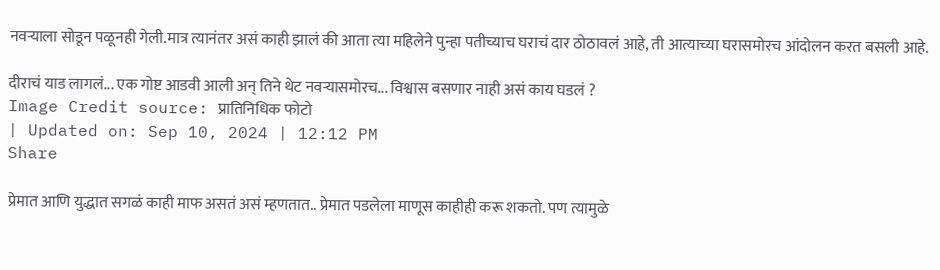नवऱ्याला सोडून पळूनही गेली.मात्र त्यानंतर असं काही झालं की आता त्या महिलेने पुन्हा पतीच्याच घराचं दार ठोठावलं आहे, ती आत्याच्या घरासमोरच आंदोलन करत बसली आहे.

दीराचं याड लागलं... एक गोष्ट आडवी आली अन् तिने थेट नवऱ्यासमोरच... विश्वास बसणार नाही असं काय घडलं ?
Image Credit source: प्रातिनिधिक फोटो
| Updated on: Sep 10, 2024 | 12:12 PM
Share

प्रेमात आणि युद्धात सगळं काही माफ असतं असं म्हणतात.. प्रेमात पडलेला माणूस काहीही करू शकतो. पण त्यामुळे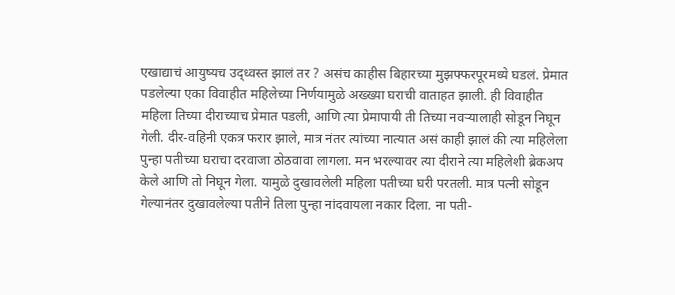एखाद्याचं आयुष्यच उद्ध्वस्त झालं तर ? असंच काहीस बिहारच्या मुझफ्फरपूरमध्ये घडलं. प्रेमात पडलेल्या एका विवाहीत महिलेच्या निर्णयामुळे अख्ख्या घराची वाताहत झाली. ही विवाहीत महिला तिच्या दीराच्याच प्रेमात पडली, आणि त्या प्रेमापायी ती तिच्या नवऱ्यालाही सोडून निघून गेली. दीर-वहिनी एकत्र फरार झाले, मात्र नंतर त्यांच्या नात्यात असं काही झालं की त्या महिलेला पुन्हा पतीच्या घराचा दरवाजा ठोठवावा लागला. मन भरल्यावर त्या दीराने त्या महिलेशी ब्रेकअप केले आणि तो निघून गेला. यामुळे दुखावलेली महिला पतीच्या घरी परतली. मात्र पत्नी सोडून गेल्यानंतर दुखावलेल्या पतीने तिला पुन्हा नांदवायला नकार दिला. ना पती-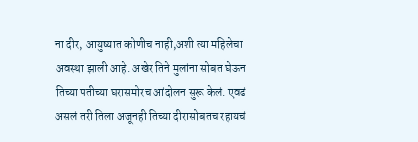ना दीर, आयुष्यात कोणीच नाही,अशी त्या महिलेचा अवस्था झाली आहे. अखेर तिने मुलांना सोबत घेऊन तिच्या पतीच्या घरासमोरच आंदोलन सुरू केलं. एवढं असलं तरी तिला अजूनही तिच्या दीरासोबतच रहायचं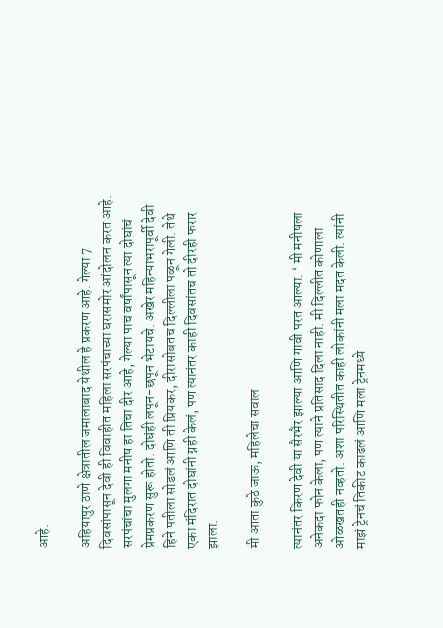आहे.

अहियापुर ठाणे क्षेत्रातील जमालाबाद येथील हे प्रकरण आहे. गेल्या 7 दिवसांपासून देवी ही विवाहीत महिला सरपंचाच्या घरासमोर आंदोलन करत आहे. सरपंचांचा मुलगा मनीष हा तिचा दीर आहे, गेल्या पाच वर्षांपासून त्या दोघांचं प्रेमप्रकरण सुरू होतो. दोघंही लपून-छपून भेटायचे. अखेर महिन्याभरापूर्वी देवी हिने पतीला सोडलं आणि ती प्रियकर, दीरासोबतच दिल्लीला पळून गेली. तेथे एका मंदिरात दोघांनी ग्नही केलं, पण त्यानंतर काही दिवसांतच तो दीरही फरार झाला.

मी आता कुठे जाऊ, महिलेचा सवाल

त्यानंतर किरण देवी या सैरभैर झाल्या आणि गावी परत आल्या. ‘ मी मनीषला अनेकदा फोन केला, पण त्याने प्रतिसाद दिला नाही. मी दिल्लीत कोणाला ओळखतही नव्हतो. अशा परिस्थितीत काही लोकांनी मला मदत केली. त्यांनी माझं ट्रेनचं तिकीट काढलं आणि मला ट्रेनमध्ये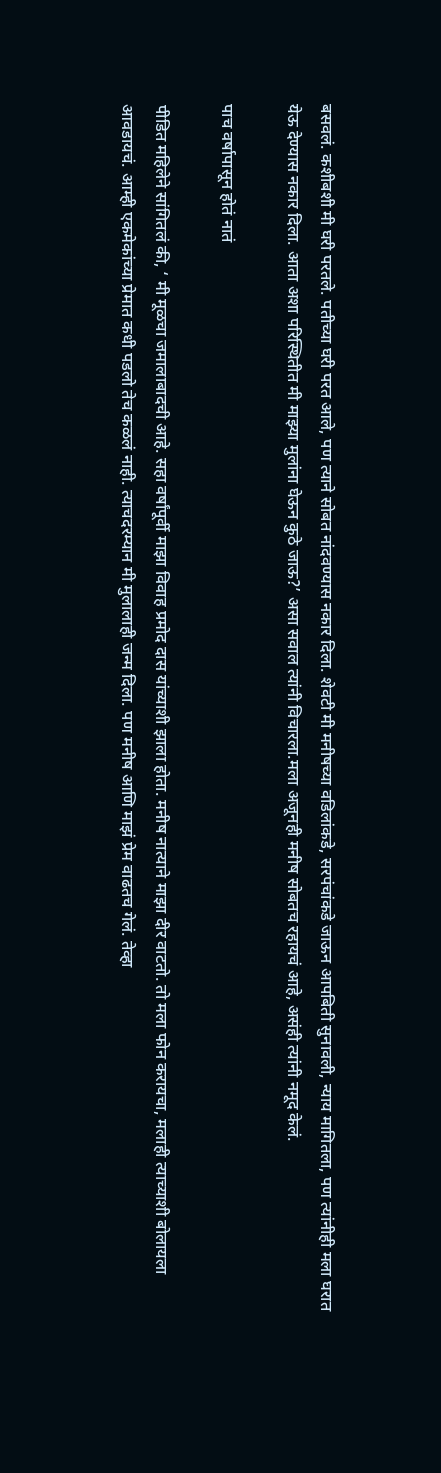बसवलं. कशीबशी मी घरी परतले. पतीच्या घरी परत आले, पण त्याने सोबत नांदवण्यास नकार दिला. शेवटी मी मनीषच्या वडिलांकडे, सरपंचांकडे जाऊन आपबिती सुनावली, न्याय मागितला, पण त्यांनीही मला घरात येऊ देण्यास नकार दिला. आता अशा परिस्थितीत मी माझ्या मुलांना घेऊन कुठे जाऊ?’ असा सवाल त्यांनी विचारला.मला अजूनही मनीष सोबतच रहायचं आहे, असंही त्यांनी नमूद केलं.

पाच वर्षापासून होतं नातं

पीडित महिलेने सांगितलं की, ‘ मी मूळचा जमालाबादची आहे. सहा वर्षांपूर्वी माझा विवाह प्रमोद दास यांच्याशी झाला होता. मनीष नात्याने माझा दीर वाटतो. तो मला फोन करायचा, मलाही त्याच्याशी बोलायला आवडायचं. आम्ही एकमेकांच्या प्रेमात कधी पडलो तेच कळलं नाही. त्याचदरम्यान मी मुलालाही जन्म दिला. पण मनीष आणि माझं प्रेम वाढतच गेलं. तेव्हा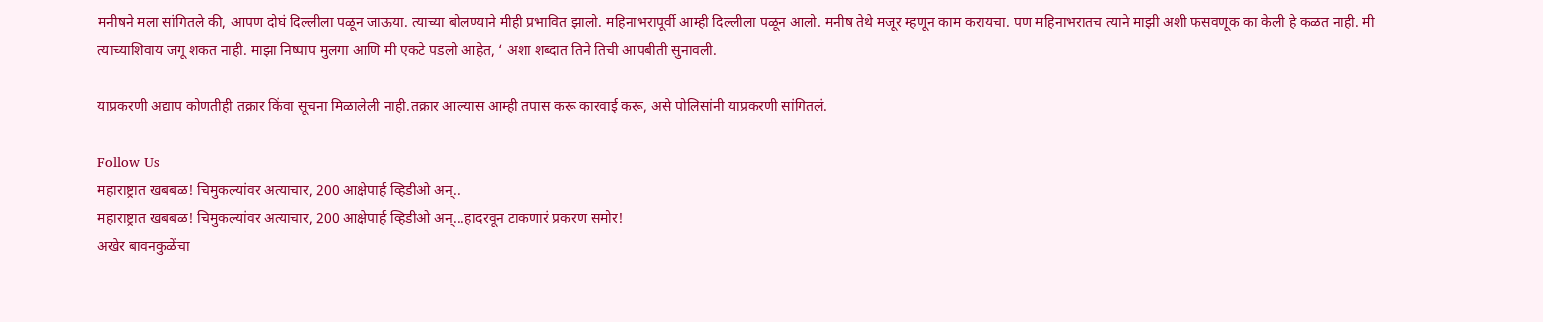मनीषने मला सांगितले की, आपण दोघं दिल्लीला पळून जाऊया. त्याच्या बोलण्याने मीही प्रभावित झालो. महिनाभरापूर्वी आम्ही दिल्लीला पळून आलो. मनीष तेथे मजूर म्हणून काम करायचा. पण महिनाभरातच त्याने माझी अशी फसवणूक का केली हे कळत नाही. मी त्याच्याशिवाय जगू शकत नाही. माझा निष्पाप मुलगा आणि मी एकटे पडलो आहेत, ‘ अशा शब्दात तिने तिची आपबीती सुनावली.

याप्रकरणी अद्याप कोणतीही तक्रार किंवा सूचना मिळालेली नाही.तक्रार आल्यास आम्ही तपास करू कारवाई करू, असे पोलिसांनी याप्रकरणी सांगितलं.

Follow Us
महाराष्ट्रात खबबळ! चिमुकल्यांवर अत्याचार, 200 आक्षेपार्ह व्हिडीओ अन्..
महाराष्ट्रात खबबळ! चिमुकल्यांवर अत्याचार, 200 आक्षेपार्ह व्हिडीओ अन्...हादरवून टाकणारं प्रकरण समोर!
अखेर बावनकुळेंचा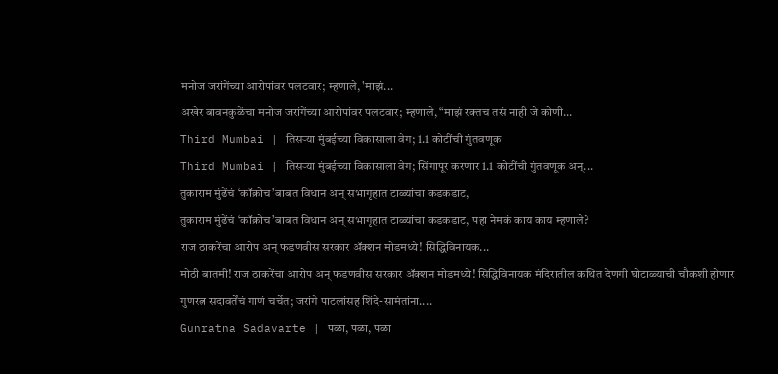मनोज जरांगेंच्या आरोपांवर पलटवार; म्हणाले, 'माझं...
अखेर बावनकुळेंचा मनोज जरांगेंच्या आरोपांवर पलटवार; म्हणाले, “माझं रक्तच तसं नाही जे कोणी...
Third Mumbai | तिसऱ्या मुंबईच्या विकासाला वेग; 1.1 कोटींची गुंतवणूक
Third Mumbai | तिसऱ्या मुंबईच्या विकासाला वेग; सिंगापूर करणार 1.1 कोटींची गुंतवणूक अन्...
तुकाराम मुंढेंचं ‘कॉक्रोच’बाबत विधान अन् सभागृहात टाळ्यांचा कडकडाट,
तुकाराम मुंढेंचं ‘कॉक्रोच’बाबत विधान अन् सभागृहात टाळ्यांचा कडकडाट, पहा नेमकं काय काय म्हणाले?
राज ठाकरेंचा आरोप अन् फडणवीस सरकार ॲक्शन मोडमध्ये! सिद्धिविनायक...
मोठी बातमी! राज ठाकरेंचा आरोप अन् फडणवीस सरकार ॲक्शन मोडमध्ये! सिद्धिविनायक मंदिरातील कथित देणगी घोटाळ्याची चौकशी होणार
गुणरत्न सदावर्तेंचं गाणं चर्चेत; जरांगे पाटलांसह शिंदे-सामंतांना....
Gunratna Sadavarte | पळा, पळा, पळा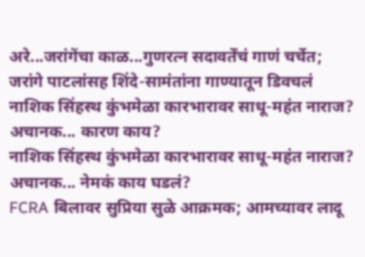अरे...जरांगेंचा काळ...गुणरत्न सदावर्तेंचं गाणं चर्चेत; जरांगे पाटलांसह शिंदे-सामंतांना गाण्यातून डिवचलं
नाशिक सिंहस्थ कुंभमेळा कारभारावर साधू-महंत नाराज? अचानक... कारण काय?
नाशिक सिंहस्थ कुंभमेळा कारभारावर साधू-महंत नाराज? अचानक... नेमकं काय घडलं?
FCRA बिलावर सुप्रिया सुळे आक्रमक; आमच्यावर लादू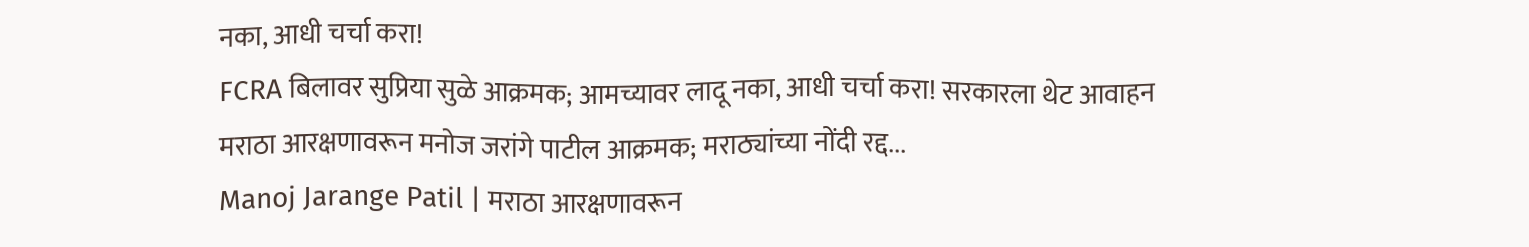नका, आधी चर्चा करा!
FCRA बिलावर सुप्रिया सुळे आक्रमक; आमच्यावर लादू नका, आधी चर्चा करा! सरकारला थेट आवाहन
मराठा आरक्षणावरून मनोज जरांगे पाटील आक्रमक; मराठ्यांच्या नोंदी रद्द...
Manoj Jarange Patil | मराठा आरक्षणावरून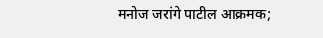मनोज जरांगे पाटील आक्रमक;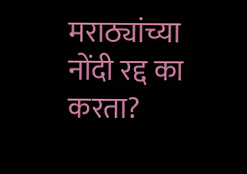मराठ्यांच्या नोंदी रद्द का करता?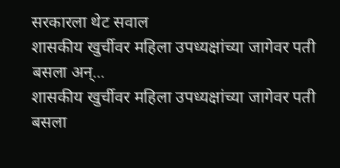सरकारला थेट सवाल
शासकीय खुर्चीवर महिला उपध्यक्षांच्या जागेवर पती बसला अन्...
शासकीय खुर्चीवर महिला उपध्यक्षांच्या जागेवर पती बसला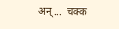अन्...  चक्क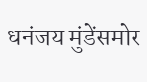धनंजय मुंडेंसमोर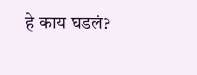हे काय घडलं?